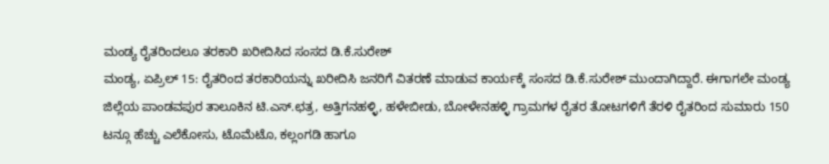ಮಂಡ್ಯ ರೈತರಿಂದಲೂ ತರಕಾರಿ ಖರೀದಿಸಿದ ಸಂಸದ ಡಿ.ಕೆ.ಸುರೇಶ್
ಮಂಡ್ಯ, ಏಪ್ರಿಲ್ 15: ರೈತರಿಂದ ತರಕಾರಿಯನ್ನು ಖರೀದಿಸಿ ಜನರಿಗೆ ವಿತರಣೆ ಮಾಡುವ ಕಾರ್ಯಕ್ಕೆ ಸಂಸದ ಡಿ.ಕೆ.ಸುರೇಶ್ ಮುಂದಾಗಿದ್ದಾರೆ. ಈಗಾಗಲೇ ಮಂಡ್ಯ ಜಿಲ್ಲೆಯ ಪಾಂಡವಪುರ ತಾಲೂಕಿನ ಟಿ.ಎಸ್.ಛತ್ರ, ಅತ್ತಿಗನಹಳ್ಳಿ, ಹಳೇಬೀಡು, ಬೋಳೇನಹಳ್ಳಿ ಗ್ರಾಮಗಳ ರೈತರ ತೋಟಗಳಿಗೆ ತೆರಳಿ ರೈತರಿಂದ ಸುಮಾರು 150 ಟನ್ಗೂ ಹೆಚ್ಚು ಎಲೆಕೋಸು, ಟೊಮೆಟೊ, ಕಲ್ಲಂಗಡಿ ಹಾಗೂ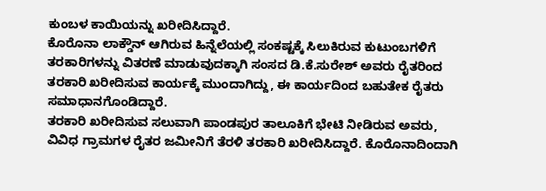ಕುಂಬಳ ಕಾಯಿಯನ್ನು ಖರೀದಿಸಿದ್ದಾರೆ.
ಕೊರೊನಾ ಲಾಕ್ಡೌನ್ ಆಗಿರುವ ಹಿನ್ನೆಲೆಯಲ್ಲಿ ಸಂಕಷ್ಟಕ್ಕೆ ಸಿಲುಕಿರುವ ಕುಟುಂಬಗಳಿಗೆ ತರಕಾರಿಗಳನ್ನು ವಿತರಣೆ ಮಾಡುವುದಕ್ಕಾಗಿ ಸಂಸದ ಡಿ.ಕೆ.ಸುರೇಶ್ ಅವರು ರೈತರಿಂದ ತರಕಾರಿ ಖರೀದಿಸುವ ಕಾರ್ಯಕ್ಕೆ ಮುಂದಾಗಿದ್ದು, ಈ ಕಾರ್ಯದಿಂದ ಬಹುತೇಕ ರೈತರು ಸಮಾಧಾನಗೊಂಡಿದ್ದಾರೆ.
ತರಕಾರಿ ಖರೀದಿಸುವ ಸಲುವಾಗಿ ಪಾಂಡಪುರ ತಾಲೂಕಿಗೆ ಭೇಟಿ ನೀಡಿರುವ ಅವರು, ವಿವಿಧ ಗ್ರಾಮಗಳ ರೈತರ ಜಮೀನಿಗೆ ತೆರಳಿ ತರಕಾರಿ ಖರೀದಿಸಿದ್ದಾರೆ. ಕೊರೊನಾದಿಂದಾಗಿ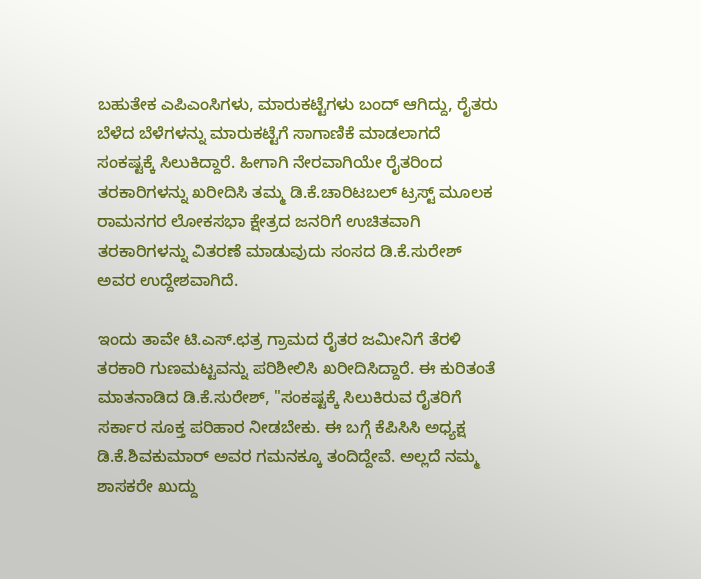ಬಹುತೇಕ ಎಪಿಎಂಸಿಗಳು, ಮಾರುಕಟ್ಟೆಗಳು ಬಂದ್ ಆಗಿದ್ದು, ರೈತರು ಬೆಳೆದ ಬೆಳೆಗಳನ್ನು ಮಾರುಕಟ್ಟೆಗೆ ಸಾಗಾಣಿಕೆ ಮಾಡಲಾಗದೆ ಸಂಕಷ್ಟಕ್ಕೆ ಸಿಲುಕಿದ್ದಾರೆ. ಹೀಗಾಗಿ ನೇರವಾಗಿಯೇ ರೈತರಿಂದ ತರಕಾರಿಗಳನ್ನು ಖರೀದಿಸಿ ತಮ್ಮ ಡಿ.ಕೆ.ಚಾರಿಟಬಲ್ ಟ್ರಸ್ಟ್ ಮೂಲಕ ರಾಮನಗರ ಲೋಕಸಭಾ ಕ್ಷೇತ್ರದ ಜನರಿಗೆ ಉಚಿತವಾಗಿ ತರಕಾರಿಗಳನ್ನು ವಿತರಣೆ ಮಾಡುವುದು ಸಂಸದ ಡಿ.ಕೆ.ಸುರೇಶ್ ಅವರ ಉದ್ದೇಶವಾಗಿದೆ.

ಇಂದು ತಾವೇ ಟಿ.ಎಸ್.ಛತ್ರ ಗ್ರಾಮದ ರೈತರ ಜಮೀನಿಗೆ ತೆರಳಿ ತರಕಾರಿ ಗುಣಮಟ್ಟವನ್ನು ಪರಿಶೀಲಿಸಿ ಖರೀದಿಸಿದ್ದಾರೆ. ಈ ಕುರಿತಂತೆ ಮಾತನಾಡಿದ ಡಿ.ಕೆ.ಸುರೇಶ್, "ಸಂಕಷ್ಟಕ್ಕೆ ಸಿಲುಕಿರುವ ರೈತರಿಗೆ ಸರ್ಕಾರ ಸೂಕ್ತ ಪರಿಹಾರ ನೀಡಬೇಕು. ಈ ಬಗ್ಗೆ ಕೆಪಿಸಿಸಿ ಅಧ್ಯಕ್ಷ ಡಿ.ಕೆ.ಶಿವಕುಮಾರ್ ಅವರ ಗಮನಕ್ಕೂ ತಂದಿದ್ದೇವೆ. ಅಲ್ಲದೆ ನಮ್ಮ ಶಾಸಕರೇ ಖುದ್ದು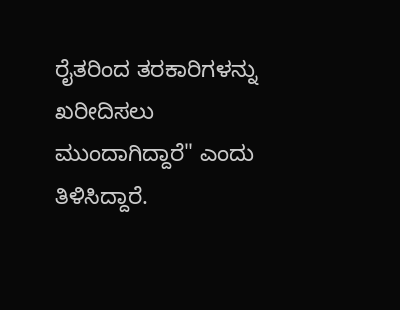ರೈತರಿಂದ ತರಕಾರಿಗಳನ್ನು ಖರೀದಿಸಲು ಮುಂದಾಗಿದ್ದಾರೆ" ಎಂದು ತಿಳಿಸಿದ್ದಾರೆ.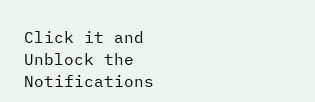Click it and Unblock the Notifications